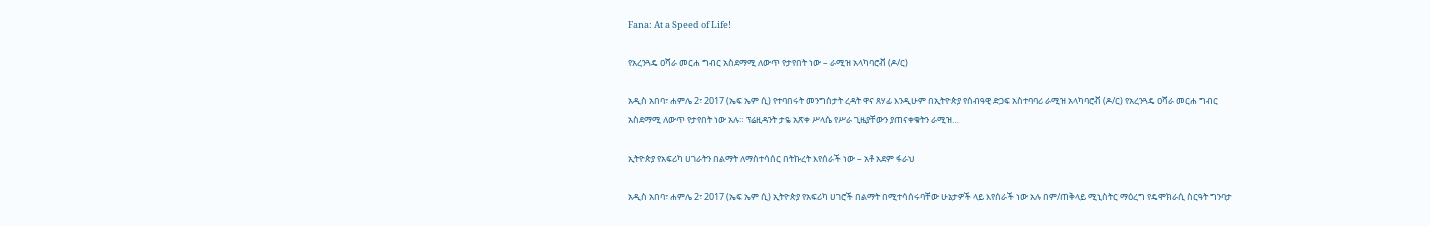Fana: At a Speed of Life!

የአረንጓዴ ዐሻራ መርሐ ግብር አስደማሚ ለውጥ የታየበት ነው – ራሚዝ አላካባሮቭ (ዶ/ር)

አዲስ አበባ፣ ሐምሌ 2፣ 2017 (ኤፍ ኤም ሲ) የተባበሩት መንግስታት ረዳት ዋና ጸሃፊ እንዲሁም በኢትዮጵያ የሰብዓዊ ድጋፍ አስተባባሪ ራሚዝ አላካባሮቭ (ዶ/ር) የአረንጓዴ ዐሻራ መርሐ ግብር አስደማሚ ለውጥ የታየበት ነው አሉ። ፕሬዚዳንት ታዬ አጽቀ ሥላሴ የሥራ ጊዜያቸውን ያጠናቀቁትን ራሚዝ…

ኢትዮጵያ የአፍሪካ ሀገራትን በልማት ለማስተሳሰር በትኩረት እየሰራች ነው – አቶ አደም ፋራህ

አዲስ አበባ፣ ሐምሌ 2፣ 2017 (ኤፍ ኤም ሲ) ኢትዮጵያ የአፍሪካ ሀገሮች በልማት በሚተሳሰሩባቸው ሁኔታዎች ላይ እየሰራች ነው አሉ በም/ጠቅላይ ሚኒስትር ማዕረግ የዴሞክራሲ ስርዓት ግንባታ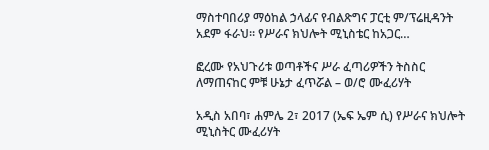ማስተባበሪያ ማዕከል ኃላፊና የብልጽግና ፓርቲ ም/ፕሬዚዳንት አደም ፋራህ። የሥራና ክህሎት ሚኒስቴር ከአጋር…

ፎረሙ የአህጉሪቱ ወጣቶችና ሥራ ፈጣሪዎችን ትስስር ለማጠናከር ምቹ ሁኔታ ፈጥሯል – ወ/ሮ ሙፈሪሃት

አዲስ አበባ፣ ሐምሌ 2፣ 2017 (ኤፍ ኤም ሲ) የሥራና ክህሎት ሚኒስትር ሙፈሪሃት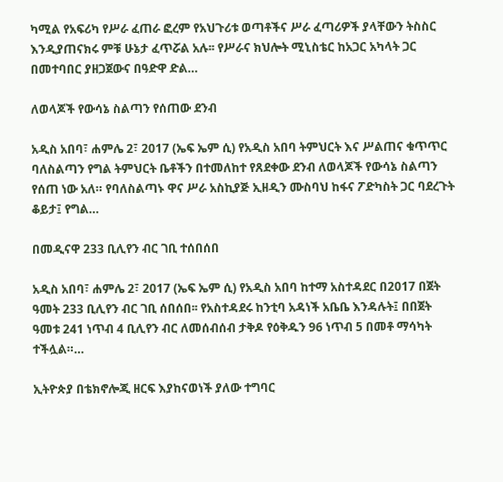ካሚል የአፍሪካ የሥራ ፈጠራ ፎረም የአህጉሪቱ ወጣቶችና ሥራ ፈጣሪዎች ያላቸውን ትስስር እንዲያጠናክሩ ምቹ ሁኔታ ፈጥሯል አሉ፡፡ የሥራና ክህሎት ሚኒስቴር ከአጋር አካላት ጋር በመተባበር ያዘጋጀውና በዓድዋ ድል…

ለወላጆች የውሳኔ ስልጣን የሰጠው ደንብ

አዲስ አበባ፣ ሐምሌ 2፣ 2017 (ኤፍ ኤም ሲ) የአዲስ አበባ ትምህርት እና ሥልጠና ቁጥጥር ባለስልጣን የግል ትምህርት ቤቶችን በተመለከተ የጸደቀው ደንብ ለወላጆች የውሳኔ ስልጣን የሰጠ ነው አለ። የባለስልጣኑ ዋና ሥራ አስኪያጅ ኢዘዲን ሙስባህ ከፋና ፖድካስት ጋር ባደረጉት ቆይታ፤ የግል…

በመዲናዋ 233 ቢሊየን ብር ገቢ ተሰበሰበ

አዲስ አበባ፣ ሐምሌ 2፣ 2017 (ኤፍ ኤም ሲ) የአዲስ አበባ ከተማ አስተዳደር በ2017 በጀት ዓመት 233 ቢሊየን ብር ገቢ ሰበሰበ፡፡ የአስተዳደሩ ከንቲባ አዳነች አቤቤ እንዳሉት፤ በበጀት ዓመቱ 241 ነጥብ 4 ቢሊየን ብር ለመሰብሰብ ታቅዶ የዕቅዱን 96 ነጥብ 5 በመቶ ማሳካት ተችሏል።…

ኢትዮጵያ በቴክኖሎጂ ዘርፍ እያከናወነች ያለው ተግባር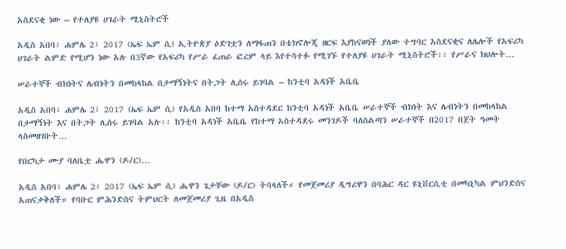አስደናቂ ነው – የተለያዩ ሀገራት ሚኒስትሮች

አዲስ አበባ፣ ሐምሌ 2፣ 2017 (ኤፍ ኤም ሲ) ኢትዮጵያ ዕድገቷን ለማፋጠን በቴክኖሎጂ ዘርፍ እያከናወነች ያለው ተግባር አስደናቂና ለሌሎች የአፍሪካ ሀገራት ልምድ የሚሆን ነው አሉ በ3ኛው የአፍሪካ የሥራ ፈጠራ ፎረም ላይ እየተሳተፉ የሚገኙ የተለያዩ ሀገራት ሚኒስትሮች፡፡ የሥራና ክህሎት…

ሠራተኞች ብክነትና ሌብነትን በመከላከል በታማኝነትና በትጋት ሊሰሩ ይገባል – ከንቲባ አዳነች አቤቤ

አዲስ አበባ፣ ሐምሌ 2፣ 2017 (ኤፍ ኤም ሲ) የአዲስ አበባ ከተማ አስተዳደር ከንቲባ አዳነች አቤቤ ሠራተኞች ብክነት እና ሌብነትን በመከላከል በታማኝነት እና በትጋት ሊሰሩ ይገባል አሉ፡፡ ከንቲባ አዳነች አቤቤ የከተማ አስተዳደሩ መንገዶች ባለስልጣን ሠራተኞች በ2017 በጀት ዓመት ላስመዘገቡት…

የበርካታ ሙያ ባለቤቷ ሔዋን (ዶ/ር)…

አዲስ አበባ፣ ሐምሌ 2፣ 2017 (ኤፍ ኤም ሲ) ሔዋን ጌታቸው (ዶ/ር) ትባላለች። የመጀመሪያ ዲግሪዋን በባሕር ዳር ዩኒቨርሲቲ በመካኒካል ምህንድስና አጠናቃቅለች። የባቡር ምሕንድስና ትምህርት ለመጀመሪያ ጊዜ በአዲስ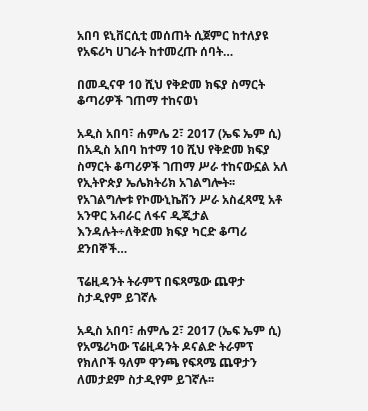አበባ ዩኒቨርሲቲ መሰጠት ሲጀምር ከተለያዩ የአፍሪካ ሀገራት ከተመረጡ ሰባት…

በመዲናዋ 10 ሺህ የቅድመ ክፍያ ስማርት ቆጣሪዎች ገጠማ ተከናወነ

አዲስ አበባ፣ ሐምሌ 2፣ 2017 (ኤፍ ኤም ሲ) በአዲስ አበባ ከተማ 10 ሺህ የቅድመ ክፍያ ስማርት ቆጣሪዎች ገጠማ ሥራ ተከናውኗል አለ የኢትዮጵያ ኤሌክትሪክ አገልግሎት፡፡ የአገልግሎቱ የኮሙኒኬሽን ሥራ አስፈጻሚ አቶ አንዋር አብራር ለፋና ዲጂታል እንዳሉት÷ለቅድመ ክፍያ ካርድ ቆጣሪ ደንበኞች…

ፕሬዚዳንት ትራምፕ በፍጻሜው ጨዋታ ስታዲየም ይገኛሉ

አዲስ አበባ፣ ሐምሌ 2፣ 2017 (ኤፍ ኤም ሲ) የአሜሪካው ፕሬዚዳንት ዶናልድ ትራምፕ የክለቦች ዓለም ዋንጫ የፍጻሜ ጨዋታን ለመታደም ስታዲየም ይገኛሉ፡፡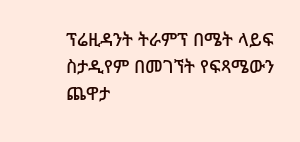ፕሬዚዳንት ትራምፕ በሜት ላይፍ ስታዲየም በመገኘት የፍጻሜውን ጨዋታ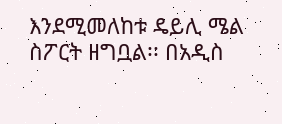እንደሚመለከቱ ዴይሊ ሜል ስፖርት ዘግቧል፡፡ በአዲስ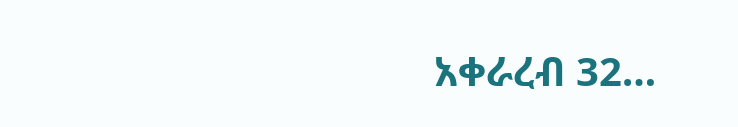አቀራረብ 32…